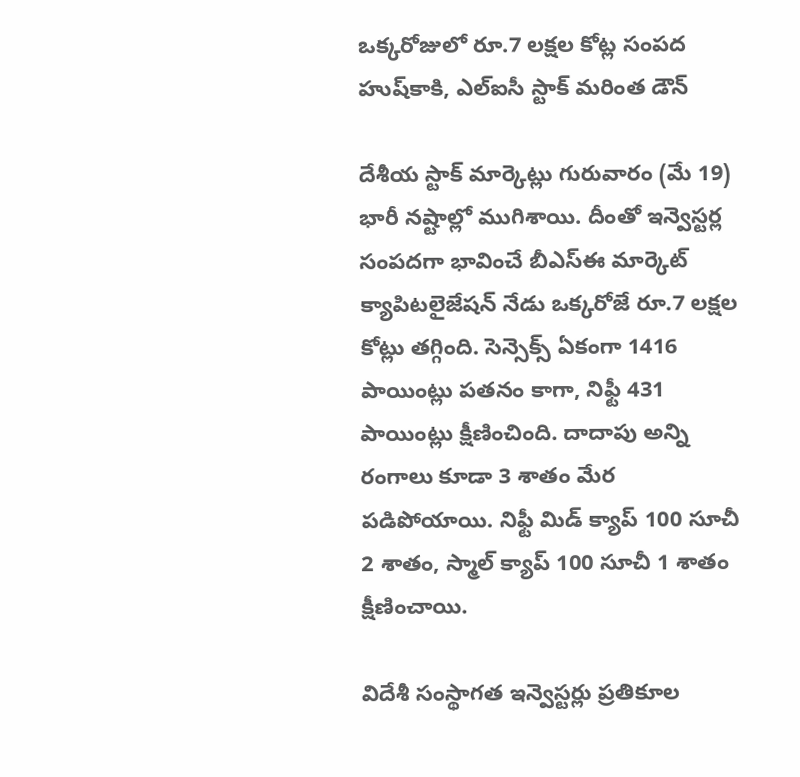ఒక్కరోజులో రూ.7 లక్షల కోట్ల సంపద హుష్‌కాకి, ఎల్ఐసీ స్టాక్ మరింత డౌన్

దేశీయ స్టాక్ మార్కెట్లు గురువారం (మే 19) భారీ నష్టాల్లో ముగిశాయి. దీంతో ఇన్వెస్టర్ల సంపదగా భావించే బీఎస్ఈ మార్కెట్ క్యాపిటలైజేషన్ నేడు ఒక్కరోజే రూ.7 లక్షల కోట్లు తగ్గింది. సెన్సెక్స్ ఏకంగా 1416 పాయింట్లు పతనం కాగా, నిఫ్టీ 431 పాయింట్లు క్షీణించింది. దాదాపు అన్ని రంగాలు కూడా 3 శాతం మేర పడిపోయాయి. నిఫ్టీ మిడ్ క్యాప్ 100 సూచీ 2 శాతం, స్మాల్ క్యాప్ 100 సూచీ 1 శాతం క్షీణించాయి.

విదేశీ సంస్థాగత ఇన్వెస్టర్లు ప్రతికూల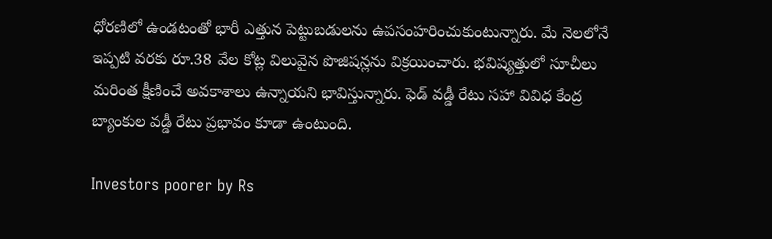ధోరణిలో ఉండటంతో భారీ ఎత్తున పెట్టుబడులను ఉపసంహరించుకుంటున్నారు. మే నెలలోనే ఇప్పటి వరకు రూ.38 వేల కోట్ల విలువైన పొజిషన్లను విక్రయించారు. భవిష్యత్తులో సూచీలు మరింత క్షీణించే అవకాశాలు ఉన్నాయని భావిస్తున్నారు. ఫెడ్ వడ్డీ రేటు సహా వివిధ కేంద్ర బ్యాంకుల వడ్డీ రేటు ప్రభావం కూడా ఉంటుంది.

Investors poorer by Rs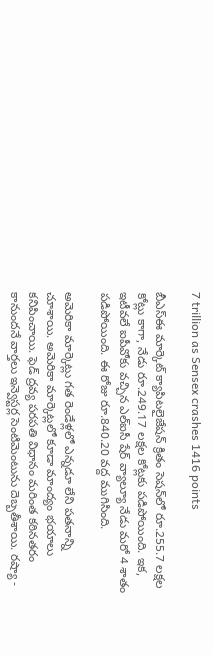7 trillion as Sensex crashes 1416 points

బీఎస్ఈ మార్కెట్ క్యాపిటలైజేషన్ క్రితం సెషన్‌లో రూ.255.7 లక్షల కోట్లు కాగా, నేడు రూ.249.17 లక్షల కోట్లకు పడిపోయింది. ఇక, ఇటీవలే ఐపీవోకు వచ్చిన ఎల్ఐసీ షేర్ వ్యాల్యూ నేడు మరో 4 శాతం పడిపోయింది. ఈ రోజు రూ.840.20 వద్ద ముగిసింది.

అమెరికా మార్కెట్లు గత రెండేళ్లలో ఎన్నడూ లేని పతనాన్ని చూశాయి. అమెరికా మార్కెట్లలో కూడా మాంద్యం భయాలు కనిపించాయి. ఫెడ్ ద్రవ్య పరపతి విధానం మరింత కఠినతరం కానుందనే వార్తలు ఇన్వెస్టర్ల సెంటిమెంటును దెబ్బతీశాయి. రష్యా -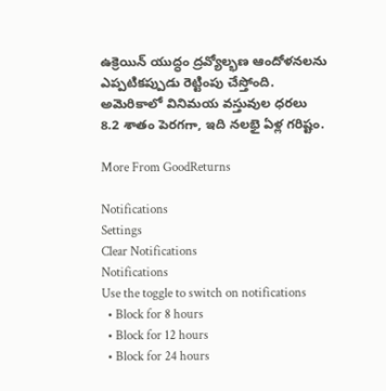ఉక్రెయిన్ యుద్ధం ద్రవ్యోల్భణ ఆందోళనలను ఎప్పటికప్పుడు రెట్టింపు చేస్తోంది. అమెరికాలో వినిమయ వస్తువుల ధరలు 8.2 శాతం పెరగగా, ఇది నలభై ఏళ్ల గరిష్టం.

More From GoodReturns

Notifications
Settings
Clear Notifications
Notifications
Use the toggle to switch on notifications
  • Block for 8 hours
  • Block for 12 hours
  • Block for 24 hours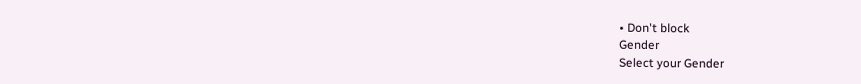• Don't block
Gender
Select your Gender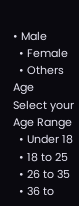• Male
  • Female
  • Others
Age
Select your Age Range
  • Under 18
  • 18 to 25
  • 26 to 35
  • 36 to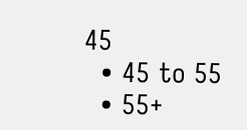45
  • 45 to 55
  • 55+